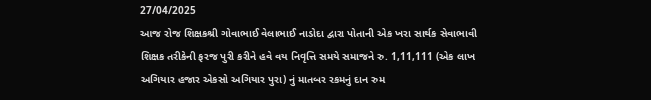27/04/2025
આજ રોજ શિક્ષકશ્રી ગોવાભાઈ વેલાભાઈ નાડોદા દ્વારા પોતાની એક ખરા સાર્થક સેવાભાવી શિક્ષક તરીકેની ફરજ પુરી કરીને હવે વય નિવૃત્તિ સમયે સમાજને રુ. 1,11,111 (એક લાખ અગિયાર હજાર એકસો અગિયાર પુરા) નું માતબર રકમનું દાન રુમ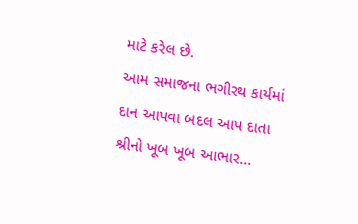માટે કરેલ છે.
આમ સમાજના ભગીરથ કાર્યમાં દાન આપવા બદલ આપ દાતા શ્રીનો ખૂબ ખૂબ આભાર...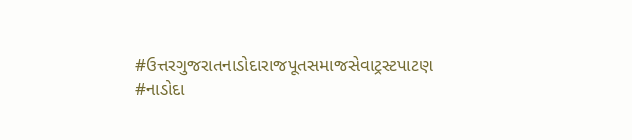#ઉત્તરગુજરાતનાડોદારાજપૂતસમાજસેવાટ્રસ્ટપાટણ
#નાડોદા